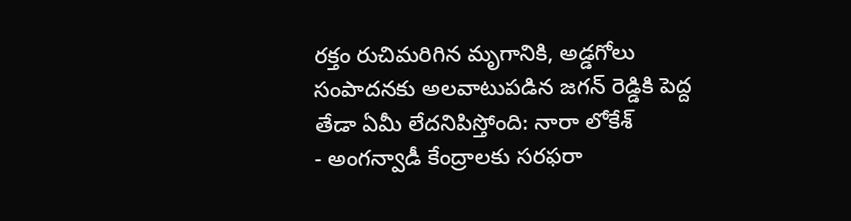రక్తం రుచిమరిగిన మృగానికి, అడ్డగోలు సంపాదనకు అలవాటుపడిన జగన్ రెడ్డికి పెద్ద తేడా ఏమీ లేదనిపిస్తోంది: నారా లోకేశ్
- అంగన్వాడీ కేంద్రాలకు సరఫరా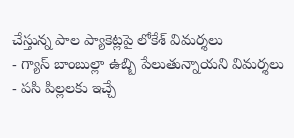చేస్తున్న పాల ప్యాకెట్లపై లోకేశ్ విమర్శలు
- గ్యాస్ బాంబుల్లా ఉబ్బి పేలుతున్నాయని విమర్శలు
- పసి పిల్లలకు ఇచ్చే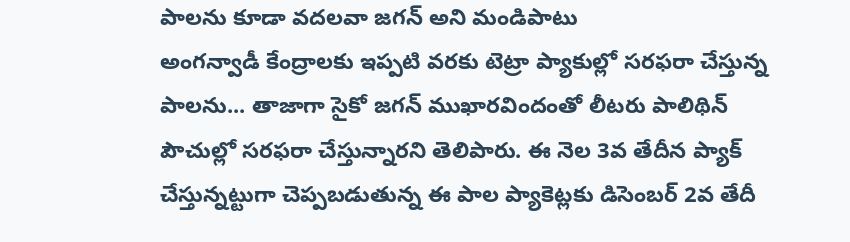పాలను కూడా వదలవా జగన్ అని మండిపాటు
అంగన్వాడీ కేంద్రాలకు ఇప్పటి వరకు టెట్రా ప్యాకుల్లో సరఫరా చేస్తున్న పాలను... తాజాగా సైకో జగన్ ముఖారవిందంతో లీటరు పాలిథిన్ పౌచుల్లో సరఫరా చేస్తున్నారని తెలిపారు. ఈ నెల 3వ తేదీన ప్యాక్ చేస్తున్నట్టుగా చెప్పబడుతున్న ఈ పాల ప్యాకెట్లకు డిసెంబర్ 2వ తేదీ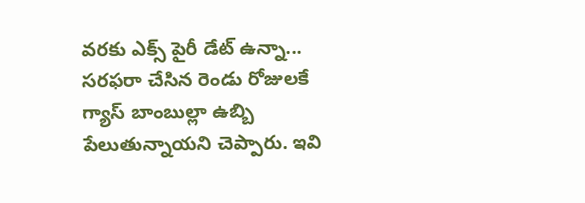వరకు ఎక్స్ పైరీ డేట్ ఉన్నా... సరఫరా చేసిన రెండు రోజులకే గ్యాస్ బాంబుల్లా ఉబ్బి పేలుతున్నాయని చెప్పారు. ఇవి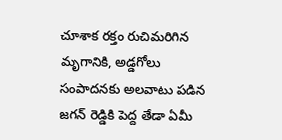చూశాక రక్తం రుచిమరిగిన మృగానికి, అడ్డగోలు సంపాదనకు అలవాటు పడిన జగన్ రెడ్డికి పెద్ద తేడా ఏమీ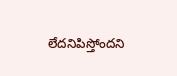లేదనిపిస్తోందని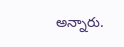అన్నారు.